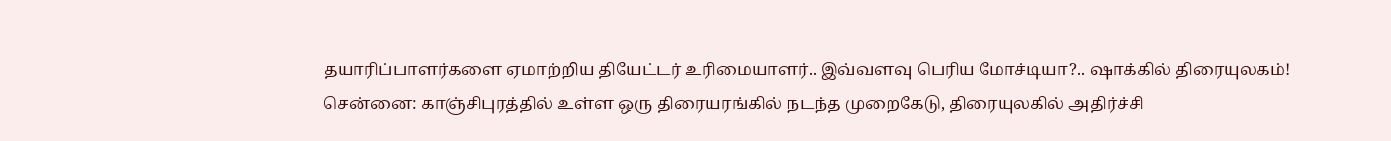தயாரிப்பாளர்களை ஏமாற்றிய தியேட்டர் உரிமையாளர்.. இவ்வளவு பெரிய மோச்டியா?.. ஷாக்கில் திரையுலகம்!
சென்னை: காஞ்சிபுரத்தில் உள்ள ஒரு திரையரங்கில் நடந்த முறைகேடு, திரையுலகில் அதிர்ச்சி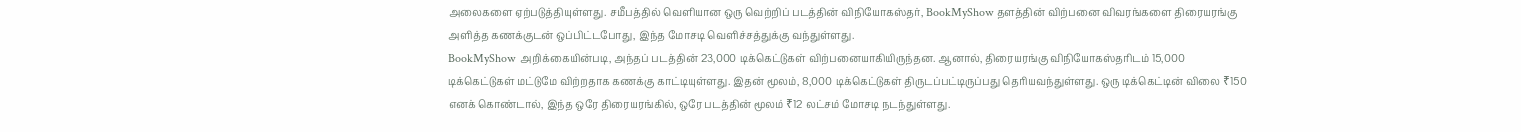அலைகளை ஏற்படுத்தியுள்ளது. சமீபத்தில் வெளியான ஒரு வெற்றிப் படத்தின் விநியோகஸ்தர், BookMyShow தளத்தின் விற்பனை விவரங்களை திரையரங்கு அளித்த கணக்குடன் ஒப்பிட்டபோது, இந்த மோசடி வெளிச்சத்துக்கு வந்துள்ளது.
BookMyShow அறிக்கையின்படி, அந்தப் படத்தின் 23,000 டிக்கெட்டுகள் விற்பனையாகியிருந்தன. ஆனால், திரையரங்கு விநியோகஸ்தரிடம் 15,000 டிக்கெட்டுகள் மட்டுமே விற்றதாக கணக்கு காட்டியுள்ளது. இதன் மூலம், 8,000 டிக்கெட்டுகள் திருடப்பட்டிருப்பது தெரியவந்துள்ளது. ஒரு டிக்கெட்டின் விலை ₹150 எனக் கொண்டால், இந்த ஒரே திரையரங்கில், ஒரே படத்தின் மூலம் ₹12 லட்சம் மோசடி நடந்துள்ளது.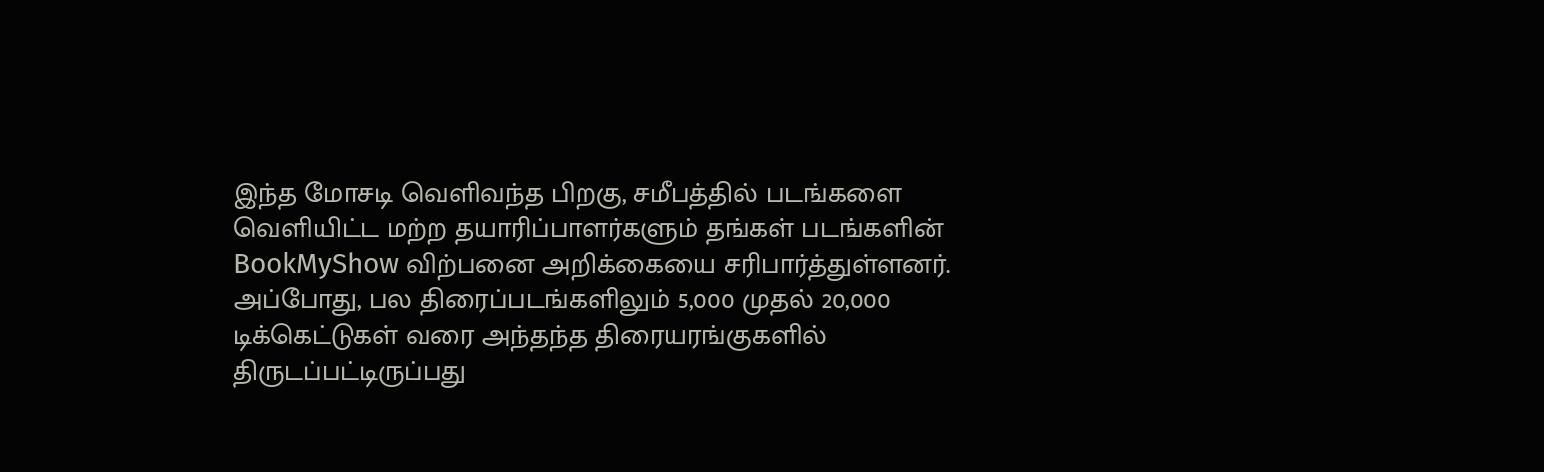இந்த மோசடி வெளிவந்த பிறகு, சமீபத்தில் படங்களை வெளியிட்ட மற்ற தயாரிப்பாளர்களும் தங்கள் படங்களின் BookMyShow விற்பனை அறிக்கையை சரிபார்த்துள்ளனர். அப்போது, பல திரைப்படங்களிலும் 5,000 முதல் 20,000 டிக்கெட்டுகள் வரை அந்தந்த திரையரங்குகளில் திருடப்பட்டிருப்பது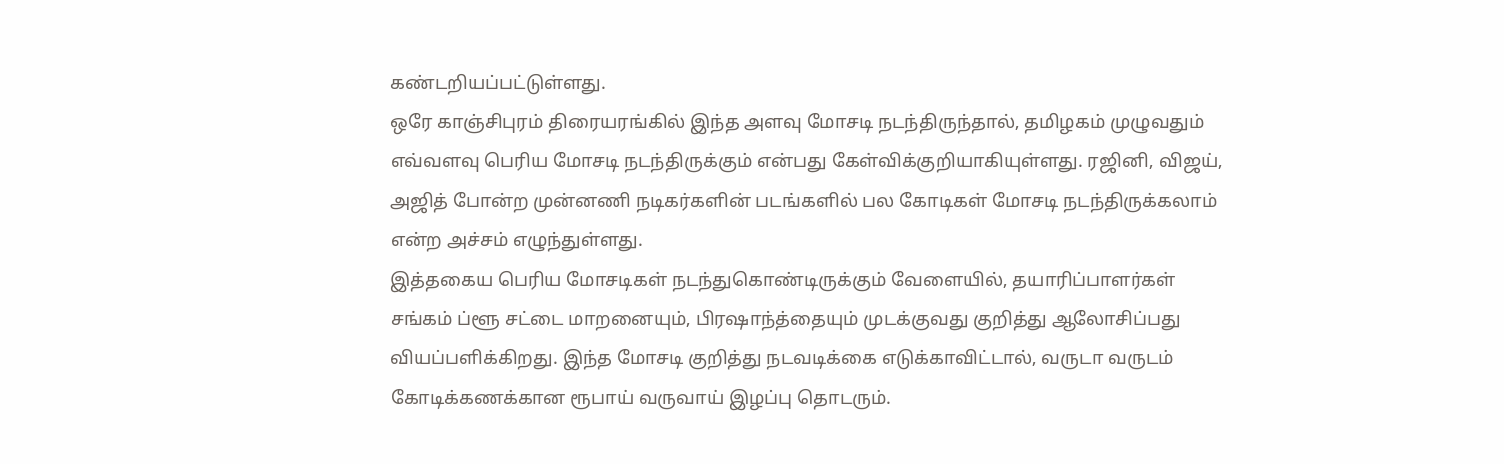கண்டறியப்பட்டுள்ளது.
ஒரே காஞ்சிபுரம் திரையரங்கில் இந்த அளவு மோசடி நடந்திருந்தால், தமிழகம் முழுவதும் எவ்வளவு பெரிய மோசடி நடந்திருக்கும் என்பது கேள்விக்குறியாகியுள்ளது. ரஜினி, விஜய், அஜித் போன்ற முன்னணி நடிகர்களின் படங்களில் பல கோடிகள் மோசடி நடந்திருக்கலாம் என்ற அச்சம் எழுந்துள்ளது.
இத்தகைய பெரிய மோசடிகள் நடந்துகொண்டிருக்கும் வேளையில், தயாரிப்பாளர்கள் சங்கம் ப்ளூ சட்டை மாறனையும், பிரஷாந்த்தையும் முடக்குவது குறித்து ஆலோசிப்பது வியப்பளிக்கிறது. இந்த மோசடி குறித்து நடவடிக்கை எடுக்காவிட்டால், வருடா வருடம் கோடிக்கணக்கான ரூபாய் வருவாய் இழப்பு தொடரும்.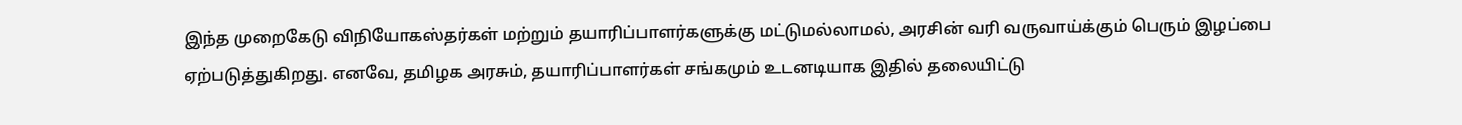இந்த முறைகேடு விநியோகஸ்தர்கள் மற்றும் தயாரிப்பாளர்களுக்கு மட்டுமல்லாமல், அரசின் வரி வருவாய்க்கும் பெரும் இழப்பை ஏற்படுத்துகிறது. எனவே, தமிழக அரசும், தயாரிப்பாளர்கள் சங்கமும் உடனடியாக இதில் தலையிட்டு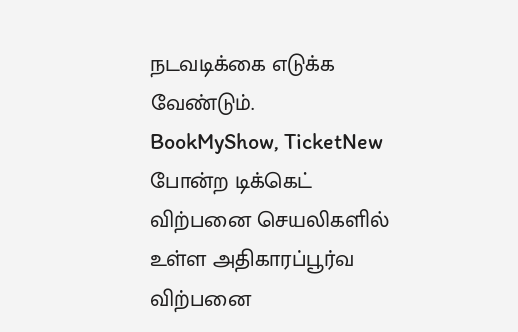நடவடிக்கை எடுக்க வேண்டும்.
BookMyShow, TicketNew போன்ற டிக்கெட் விற்பனை செயலிகளில் உள்ள அதிகாரப்பூர்வ விற்பனை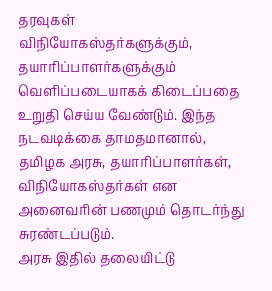தரவுகள் விநியோகஸ்தர்களுக்கும், தயாரிப்பாளர்களுக்கும் வெளிப்படையாகக் கிடைப்பதை உறுதி செய்ய வேண்டும். இந்த நடவடிக்கை தாமதமானால், தமிழக அரசு, தயாரிப்பாளர்கள், விநியோகஸ்தர்கள் என அனைவரின் பணமும் தொடர்ந்து சுரண்டப்படும்.
அரசு இதில் தலையிட்டு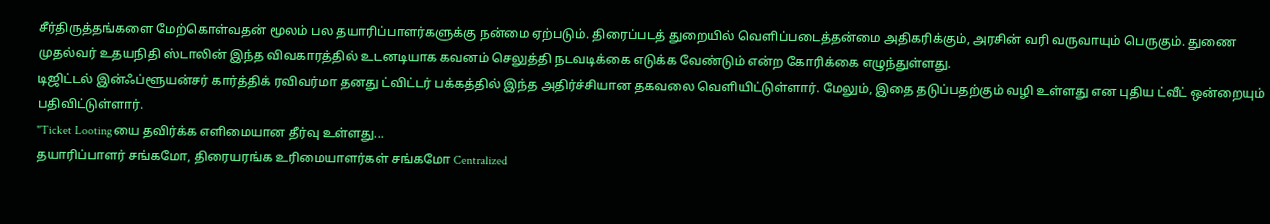சீர்திருத்தங்களை மேற்கொள்வதன் மூலம் பல தயாரிப்பாளர்களுக்கு நன்மை ஏற்படும். திரைப்படத் துறையில் வெளிப்படைத்தன்மை அதிகரிக்கும், அரசின் வரி வருவாயும் பெருகும். துணை முதல்வர் உதயநிதி ஸ்டாலின் இந்த விவகாரத்தில் உடனடியாக கவனம் செலுத்தி நடவடிக்கை எடுக்க வேண்டும் என்ற கோரிக்கை எழுந்துள்ளது.
டிஜிட்டல் இன்ஃப்ளூயன்சர் கார்த்திக் ரவிவர்மா தனது ட்விட்டர் பக்கத்தில் இந்த அதிர்ச்சியான தகவலை வெளியிட்டுள்ளார். மேலும், இதை தடுப்பதற்கும் வழி உள்ளது என புதிய ட்வீட் ஒன்றையும் பதிவிட்டுள்ளார்.
"Ticket Lootingயை தவிர்க்க எளிமையான தீர்வு உள்ளது...
தயாரிப்பாளர் சங்கமோ, திரையரங்க உரிமையாளர்கள் சங்கமோ Centralized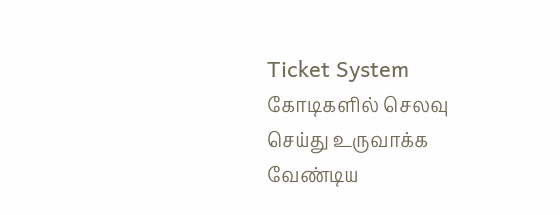Ticket System கோடிகளில் செலவு செய்து உருவாக்க வேண்டிய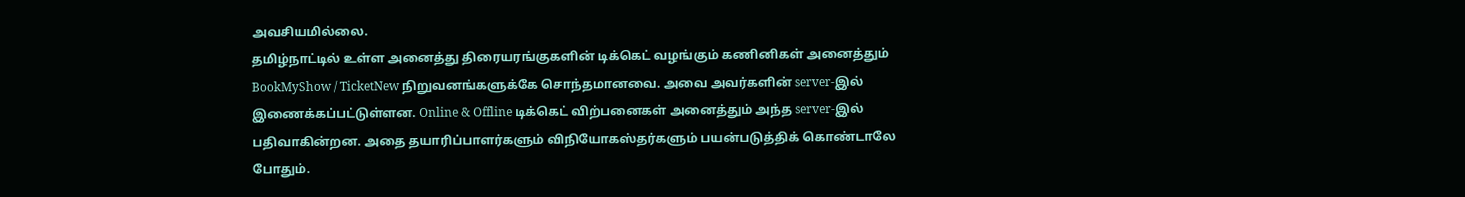அவசியமில்லை.
தமிழ்நாட்டில் உள்ள அனைத்து திரையரங்குகளின் டிக்கெட் வழங்கும் கணினிகள் அனைத்தும் BookMyShow / TicketNew நிறுவனங்களுக்கே சொந்தமானவை. அவை அவர்களின் server-இல் இணைக்கப்பட்டுள்ளன. Online & Offline டிக்கெட் விற்பனைகள் அனைத்தும் அந்த server-இல் பதிவாகின்றன. அதை தயாரிப்பாளர்களும் விநியோகஸ்தர்களும் பயன்படுத்திக் கொண்டாலே போதும்.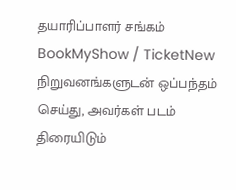தயாரிப்பாளர் சங்கம் BookMyShow / TicketNew நிறுவனங்களுடன் ஒப்பந்தம் செய்து, அவர்கள் படம் திரையிடும்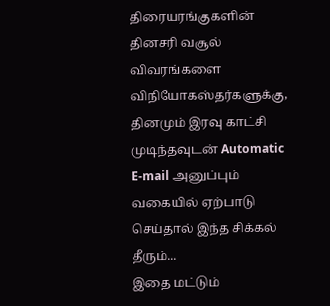திரையரங்குகளின் தினசரி வசூல் விவரங்களை விநியோகஸ்தர்களுக்கு, தினமும் இரவு காட்சி முடிந்தவுடன் Automatic E-mail அனுப்பும் வகையில் ஏற்பாடு செய்தால் இந்த சிக்கல் தீரும்...
இதை மட்டும்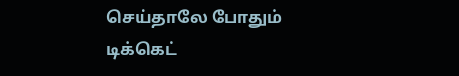செய்தாலே போதும் டிக்கெட்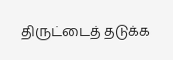திருட்டைத் தடுக்க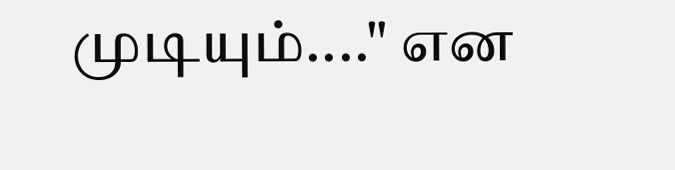முடியும்...." என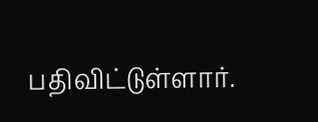பதிவிட்டுள்ளார்.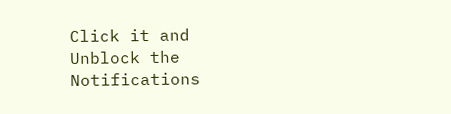Click it and Unblock the Notifications